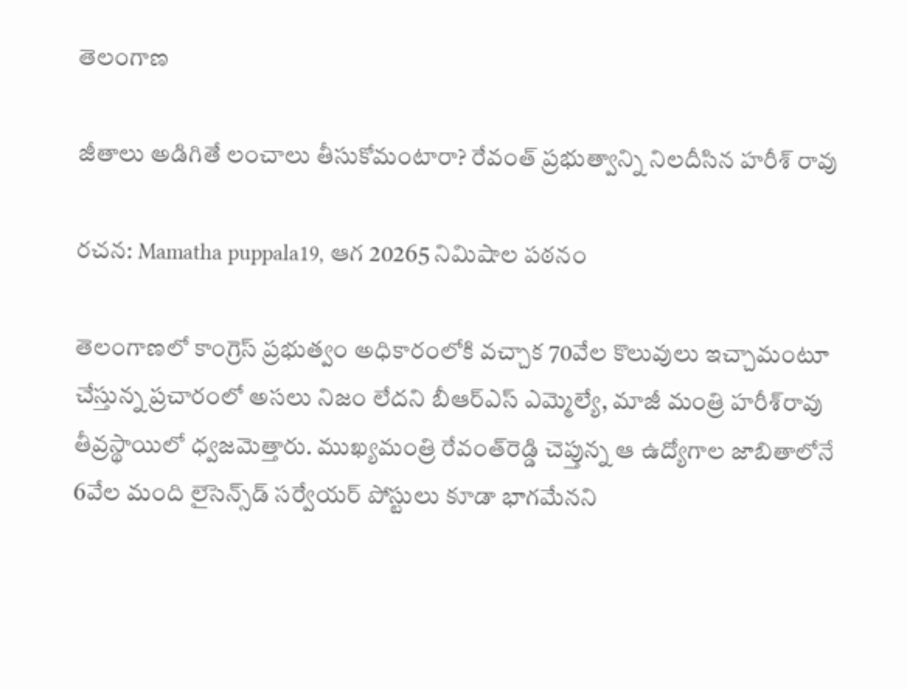తెలంగాణ

జీతాలు అడిగితే లంచాలు తీసుకోమంటారా? రేవంత్ ప్రభుత్వాన్ని నిలదీసిన హరీశ్ రావు

రచన: Mamatha puppala19, ఆగ 20265 నిమిషాల పఠనం

తెలంగాణలో కాంగ్రెస్ ప్రభుత్వం అధికారంలోకి వచ్చాక 70వేల కొలువులు ఇచ్చామంటూ చేస్తున్న ప్రచారంలో అసలు నిజం లేదని బీఆర్ఎస్ ఎమ్మెల్యే, మాజీ మంత్రి హరీశ్‌రావు తీవ్రస్థాయిలో ధ్వజమెత్తారు. ముఖ్యమంత్రి రేవంత్‌రెడ్డి చెప్తున్న ఆ ఉద్యోగాల జాబితాలోనే 6వేల మంది లైసెన్స్‌డ్ సర్వేయర్ పోస్టులు కూడా భాగమేనని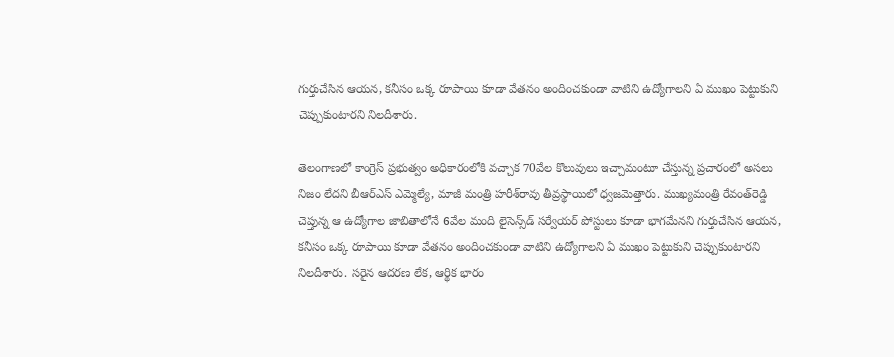గుర్తుచేసిన ఆయన, కనీసం ఒక్క రూపాయి కూడా వేతనం అందించకుండా వాటిని ఉద్యోగాలని ఏ ముఖం పెట్టుకుని చెప్పుకుంటారని నిలదీశారు.

తెలంగాణలో కాంగ్రెస్ ప్రభుత్వం అధికారంలోకి వచ్చాక 70వేల కొలువులు ఇచ్చామంటూ చేస్తున్న ప్రచారంలో అసలు నిజం లేదని బీఆర్ఎస్ ఎమ్మెల్యే, మాజీ మంత్రి హరీశ్‌రావు తీవ్రస్థాయిలో ధ్వజమెత్తారు. ముఖ్యమంత్రి రేవంత్‌రెడ్డి చెప్తున్న ఆ ఉద్యోగాల జాబితాలోనే 6వేల మంది లైసెన్స్‌డ్ సర్వేయర్ పోస్టులు కూడా భాగమేనని గుర్తుచేసిన ఆయన, కనీసం ఒక్క రూపాయి కూడా వేతనం అందించకుండా వాటిని ఉద్యోగాలని ఏ ముఖం పెట్టుకుని చెప్పుకుంటారని నిలదీశారు. సరైన ఆదరణ లేక, ఆర్థిక భారం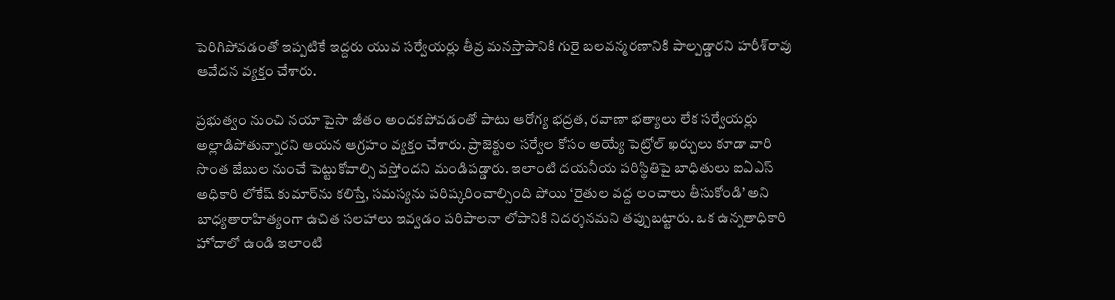పెరిగిపోవడంతో ఇప్పటికే ఇద్దరు యువ సర్వేయర్లు తీవ్ర మనస్తాపానికి గురై బలవన్మరణానికి పాల్పడ్డారని హరీశ్‌రావు ఆవేదన వ్యక్తం చేశారు.

ప్రభుత్వం నుంచి నయా పైసా జీతం అందకపోవడంతో పాటు ఆరోగ్య భద్రత, రవాణా భత్యాలు లేక సర్వేయర్లు అల్లాడిపోతున్నారని ఆయన ఆగ్రహం వ్యక్తం చేశారు. ప్రాజెక్టుల సర్వేల కోసం అయ్యే పెట్రోల్ ఖర్చులు కూడా వారి సొంత జేబుల నుంచే పెట్టుకోవాల్సి వస్తోందని మండిపడ్డారు. ఇలాంటి దయనీయ పరిస్థితిపై బాధితులు ఐఏఎస్ అధికారి లోకేష్ కుమార్‌ను కలిస్తే, సమస్యను పరిష్కరించాల్సింది పోయి ‘రైతుల వద్ద లంచాలు తీసుకోండి’ అని బాధ్యతారాహిత్యంగా ఉచిత సలహాలు ఇవ్వడం పరిపాలనా లోపానికి నిదర్శనమని తప్పుబట్టారు. ఒక ఉన్నతాధికారి హోదాలో ఉండి ఇలాంటి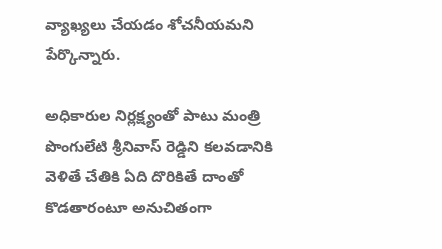వ్యాఖ్యలు చేయడం శోచనీయమని పేర్కొన్నారు.

అధికారుల నిర్లక్ష్యంతో పాటు మంత్రి పొంగులేటి శ్రీనివాస్ రెడ్డిని కలవడానికి వెళితే చేతికి ఏది దొరికితే దాంతో కొడతారంటూ అనుచితంగా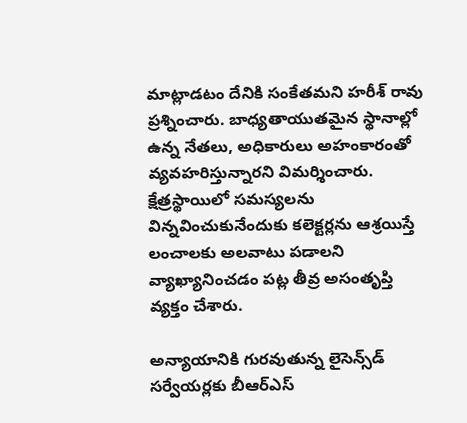మాట్లాడటం దేనికి సంకేతమని హరీశ్ రావు ప్రశ్నించారు. బాధ్యతాయుతమైన స్థానాల్లో ఉన్న నేతలు, అధికారులు అహంకారంతో వ్యవహరిస్తున్నారని విమర్శించారు. క్షేత్రస్థాయిలో సమస్యలను విన్నవించుకునేందుకు కలెక్టర్లను ఆశ్రయిస్తే లంచాలకు అలవాటు పడాలని వ్యాఖ్యానించడం పట్ల తీవ్ర అసంతృప్తి వ్యక్తం చేశారు.

అన్యాయానికి గురవుతున్న లైసెన్స్‌డ్ సర్వేయర్లకు బీఆర్ఎస్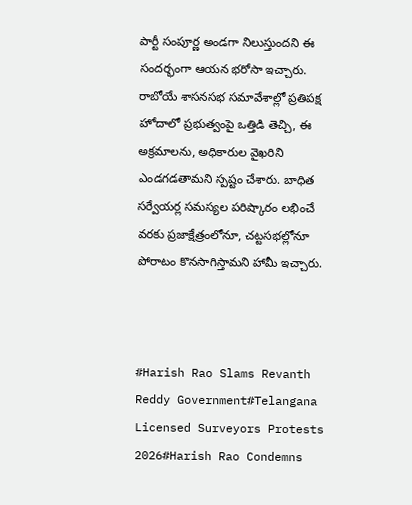పార్టీ సంపూర్ణ అండగా నిలుస్తుందని ఈ సందర్భంగా ఆయన భరోసా ఇచ్చారు. రాబోయే శాసనసభ సమావేశాల్లో ప్రతిపక్ష హోదాలో ప్రభుత్వంపై ఒత్తిడి తెచ్చి, ఈ అక్రమాలను, అధికారుల వైఖరిని ఎండగడతామని స్పష్టం చేశారు. బాధిత సర్వేయర్ల సమస్యల పరిష్కారం లభించే వరకు ప్రజాక్షేత్రంలోనూ, చట్టసభల్లోనూ పోరాటం కొనసాగిస్తామని హామీ ఇచ్చారు.



#Harish Rao Slams Revanth Reddy Government#Telangana Licensed Surveyors Protests 2026#Harish Rao Condemns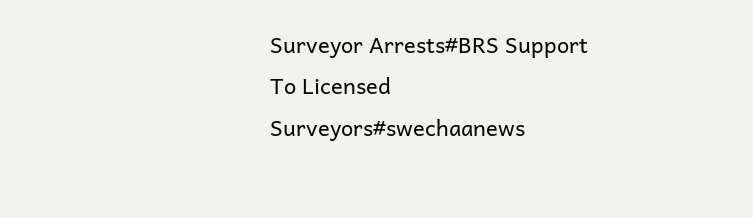Surveyor Arrests#BRS Support To Licensed Surveyors#swechaanews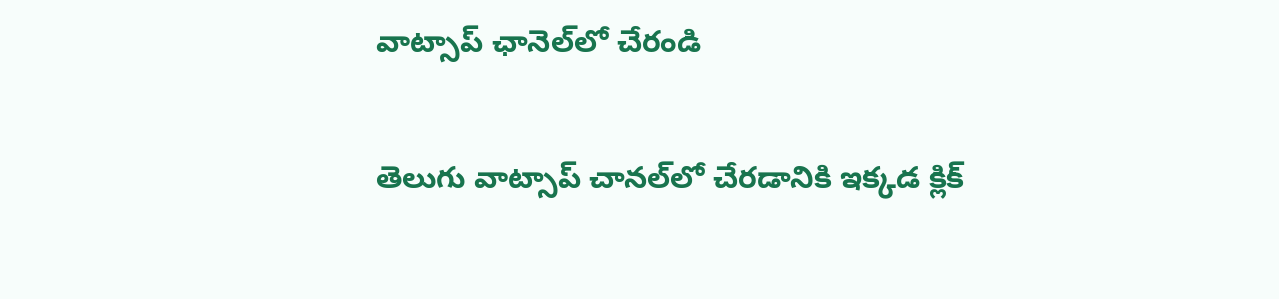వాట్సాప్ ఛానెల్‌లో చేరండి

తెలుగు వాట్సాప్ చానల్‌లో చేరడానికి ఇక్కడ క్లిక్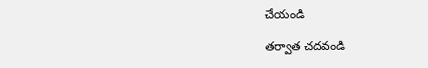చేయండి

తర్వాత చదవండి